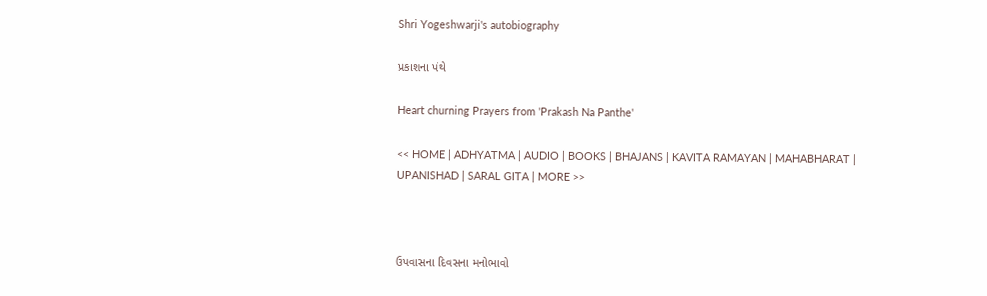Shri Yogeshwarji's autobiography

પ્રકાશના પંથે

Heart churning Prayers from 'Prakash Na Panthe'

<< HOME | ADHYATMA | AUDIO | BOOKS | BHAJANS | KAVITA RAMAYAN | MAHABHARAT | UPANISHAD | SARAL GITA | MORE >>



ઉપવાસના દિવસના મનોભાવો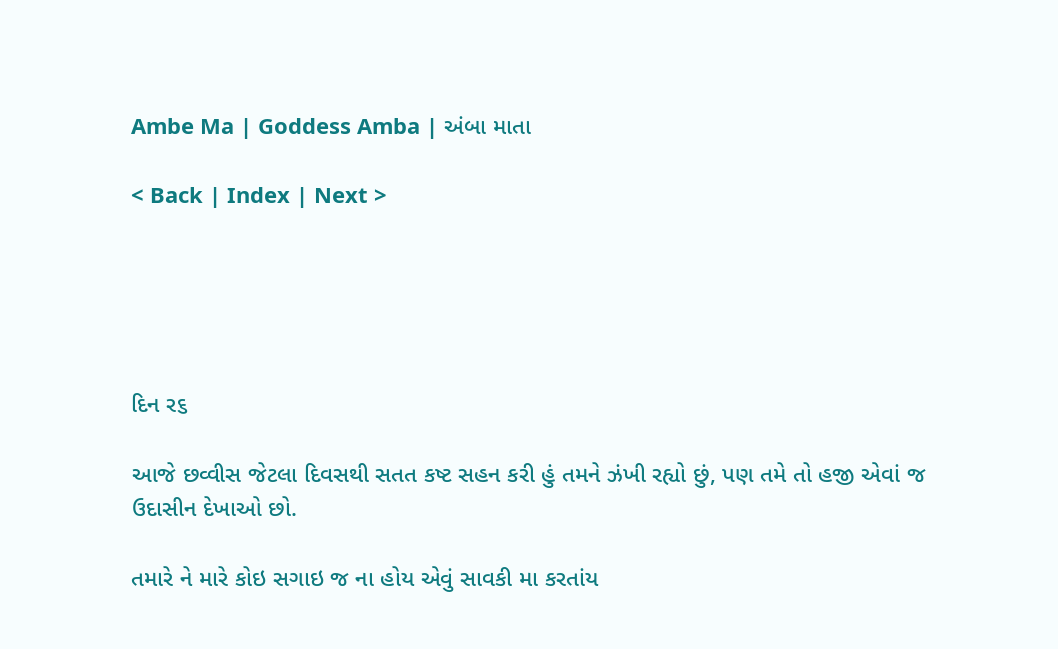Ambe Ma | Goddess Amba | અંબા માતા

< Back | Index | Next >





દિન ર૬

આજે છવ્વીસ જેટલા દિવસથી સતત કષ્ટ સહન કરી હું તમને ઝંખી રહ્યો છું, પણ તમે તો હજી એવાં જ ઉદાસીન દેખાઓ છો.

તમારે ને મારે કોઇ સગાઇ જ ના હોય એવું સાવકી મા કરતાંય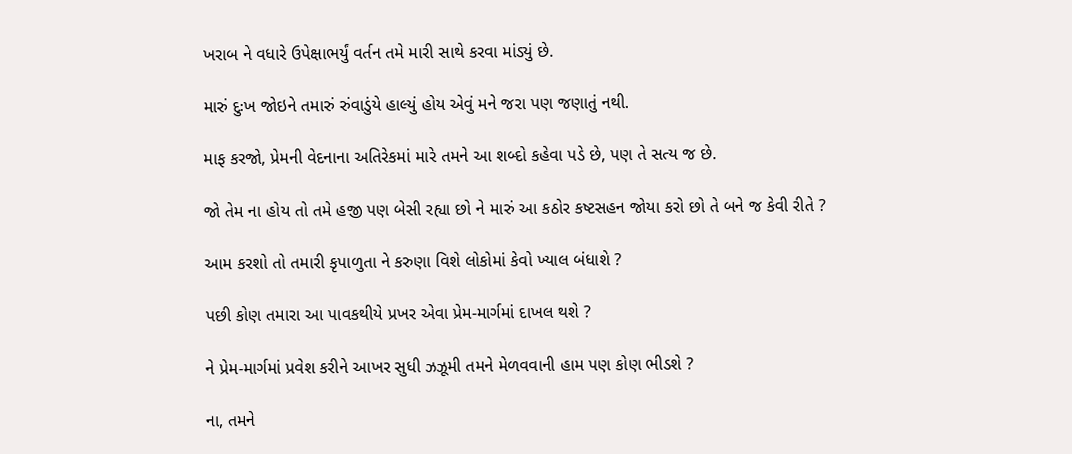ખરાબ ને વધારે ઉપેક્ષાભર્યું વર્તન તમે મારી સાથે કરવા માંડ્યું છે.

મારું દુઃખ જોઇને તમારું રુંવાડુંયે હાલ્યું હોય એવું મને જરા પણ જણાતું નથી.

માફ કરજો, પ્રેમની વેદનાના અતિરેકમાં મારે તમને આ શબ્દો કહેવા પડે છે, પણ તે સત્ય જ છે.

જો તેમ ના હોય તો તમે હજી પણ બેસી રહ્યા છો ને મારું આ કઠોર કષ્ટસહન જોયા કરો છો તે બને જ કેવી રીતે ?

આમ કરશો તો તમારી કૃપાળુતા ને કરુણા વિશે લોકોમાં કેવો ખ્યાલ બંધાશે ?

પછી કોણ તમારા આ પાવકથીયે પ્રખર એવા પ્રેમ-માર્ગમાં દાખલ થશે ?

ને પ્રેમ-માર્ગમાં પ્રવેશ કરીને આખર સુધી ઝઝૂમી તમને મેળવવાની હામ પણ કોણ ભીડશે ?

ના, તમને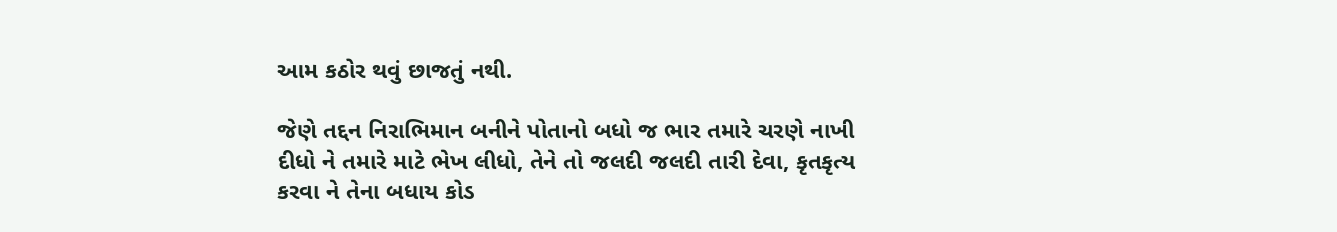આમ કઠોર થવું છાજતું નથી.

જેણે તદ્દન નિરાભિમાન બનીને પોતાનો બધો જ ભાર તમારે ચરણે નાખી દીધો ને તમારે માટે ભેખ લીધો, તેને તો જલદી જલદી તારી દેવા, કૃતકૃત્ય કરવા ને તેના બધાય કોડ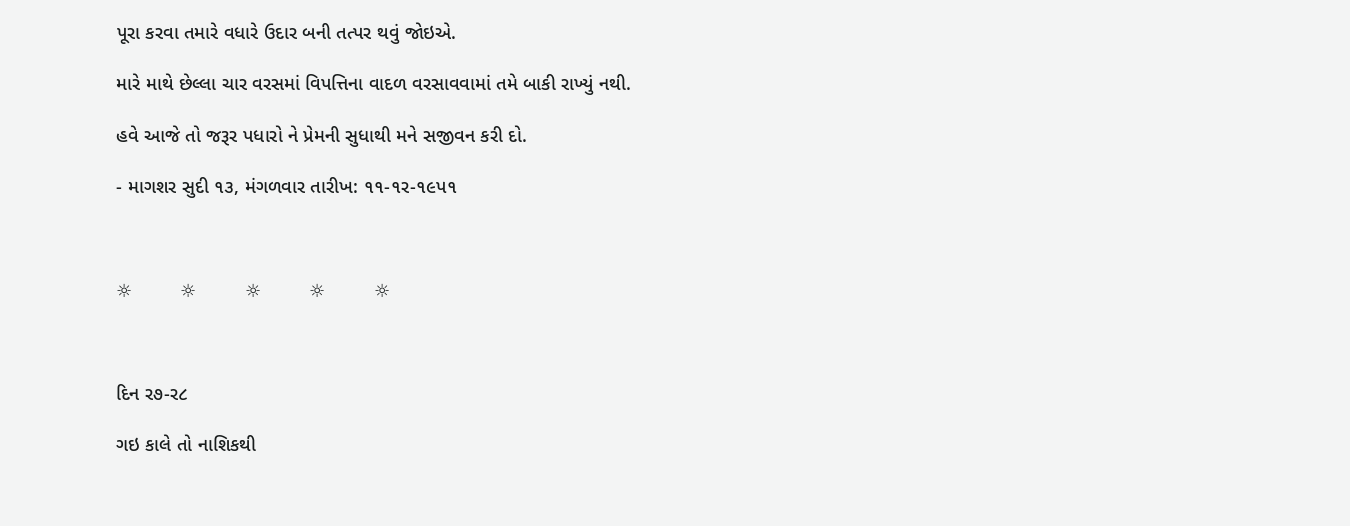પૂરા કરવા તમારે વધારે ઉદાર બની તત્પર થવું જોઇએ.

મારે માથે છેલ્લા ચાર વરસમાં વિપત્તિના વાદળ વરસાવવામાં તમે બાકી રાખ્યું નથી.

હવે આજે તો જરૂર પધારો ને પ્રેમની સુધાથી મને સજીવન કરી દો.

- માગશર સુદી ૧૩, મંગળવાર તારીખ: ૧૧-૧ર-૧૯પ૧



☼         ☼         ☼         ☼         ☼



દિન ર૭-ર૮

ગઇ કાલે તો નાશિકથી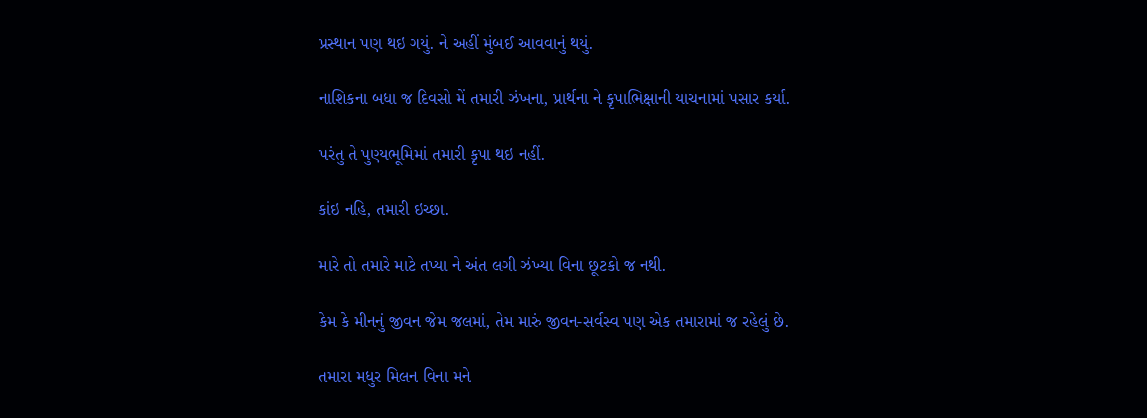પ્રસ્થાન પણ થઇ ગયું. ને અહીં મુંબઈ આવવાનું થયું.

નાશિકના બધા જ દિવસો મેં તમારી ઝંખના, પ્રાર્થના ને કૃપાભિક્ષાની યાચનામાં પસાર કર્યા.

પરંતુ તે પુણ્યભૂમિમાં તમારી કૃપા થઇ નહીં.

કાંઇ નહિ, તમારી ઇચ્છા.

મારે તો તમારે માટે તપ્યા ને અંત લગી ઝંખ્યા વિના છૂટકો જ નથી.

કેમ કે મીનનું જીવન જેમ જલમાં, તેમ મારું જીવન-સર્વસ્વ પણ એક તમારામાં જ રહેલું છે.

તમારા મધુર મિલન વિના મને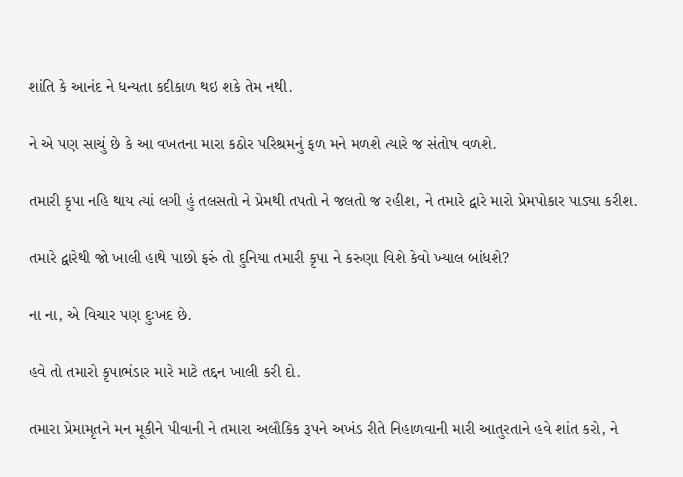શાંતિ કે આનંદ ને ધન્યતા કદીકાળ થઇ શકે તેમ નથી.

ને એ પણ સાચું છે કે આ વખતના મારા કઠોર પરિશ્રમનું ફળ મને મળશે ત્યારે જ સંતોષ વળશે.

તમારી કૃપા નહિ થાય ત્યાં લગી હું તલસતો ને પ્રેમથી તપતો ને જલતો જ રહીશ, ને તમારે દ્વારે મારો પ્રેમપોકાર પાડ્યા કરીશ.

તમારે દ્વારેથી જો ખાલી હાથે પાછો ફરું તો દુનિયા તમારી કૃપા ને કરુણા વિશે કેવો ખ્યાલ બાંધશે?

ના ના, એ વિચાર પણ દુઃખદ છે.

હવે તો તમારો કૃપાભંડાર મારે માટે તદ્દન ખાલી કરી દો.

તમારા પ્રેમામૃતને મન મૂકીને પીવાની ને તમારા અલૌકિક રૂપને અખંડ રીતે નિહાળવાની મારી આતુરતાને હવે શાંત કરો, ને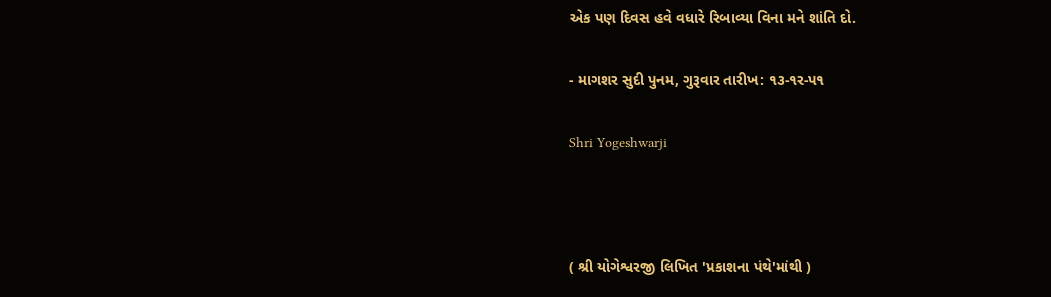એક પણ દિવસ હવે વધારે રિબાવ્યા વિના મને શાંતિ દો.

- માગશર સુદી પુનમ, ગુરૂવાર તારીખ: ૧૩-૧ર-પ૧

Shri Yogeshwarji



( શ્રી યોગેશ્વરજી લિખિત 'પ્રકાશના પંથે'માંથી )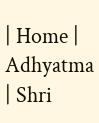| Home | Adhyatma | Shri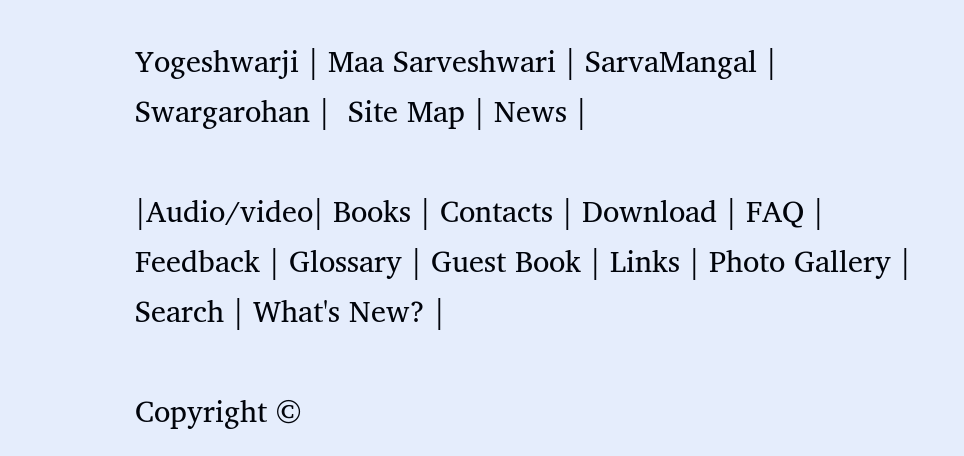Yogeshwarji | Maa Sarveshwari | SarvaMangal | Swargarohan |  Site Map | News |

|Audio/video| Books | Contacts | Download | FAQ | Feedback | Glossary | Guest Book | Links | Photo Gallery | Search | What's New? |

Copyright ©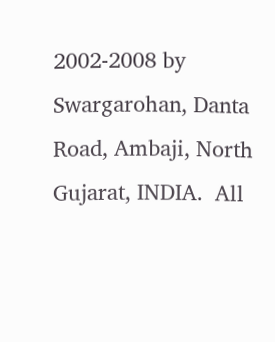2002-2008 by Swargarohan, Danta Road, Ambaji, North Gujarat, INDIA.  All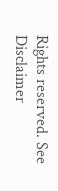Rights reserved. See Disclaimer